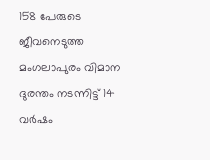158 പേരുടെ ജീവനെടുത്ത മംഗലാപുരം വിമാന ദുരന്തം നടന്നിട്ട് 14 വർഷം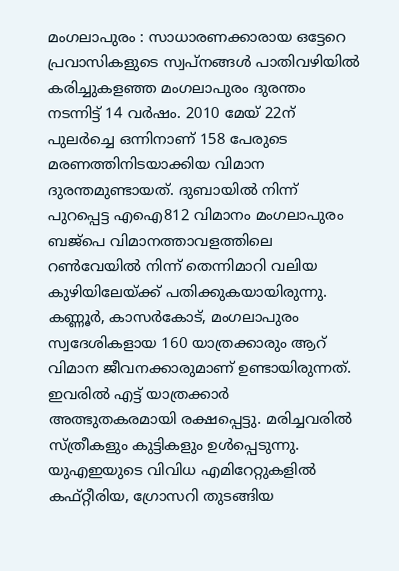മംഗലാപുരം : സാധാരണക്കാരായ ഒട്ടേറെ പ്രവാസികളുടെ സ്വപ്നങ്ങൾ പാതിവഴിയിൽ കരിച്ചുകളഞ്ഞ മംഗലാപുരം ദുരന്തം നടന്നിട്ട് 14 വർഷം. 2010 മേയ് 22ന് പുലർച്ചെ ഒന്നിനാണ് 158 പേരുടെ മരണത്തിനിടയാക്കിയ വിമാന ദുരന്തമുണ്ടായത്. ദുബായിൽ നിന്ന് പുറപ്പെട്ട എഐ812 വിമാനം മംഗലാപുരം ബജ്പെ വിമാനത്താവളത്തിലെ റൺവേയിൽ നിന്ന് തെന്നിമാറി വലിയ കുഴിയിലേയ്ക്ക് പതിക്കുകയായിരുന്നു. കണ്ണൂർ, കാസർകോട്, മംഗലാപുരം സ്വദേശികളായ 160 യാത്രക്കാരും ആറ് വിമാന ജീവനക്കാരുമാണ് ഉണ്ടായിരുന്നത്. ഇവരിൽ എട്ട് യാത്രക്കാർ അത്ഭുതകരമായി രക്ഷപ്പെട്ടു. മരിച്ചവരിൽ സ്ത്രീകളും കുട്ടികളും ഉൾപ്പെടുന്നു. യുഎഇയുടെ വിവിധ എമിറേറ്റുകളിൽ കഫ്റ്റീരിയ, ഗ്രോസറി തുടങ്ങിയ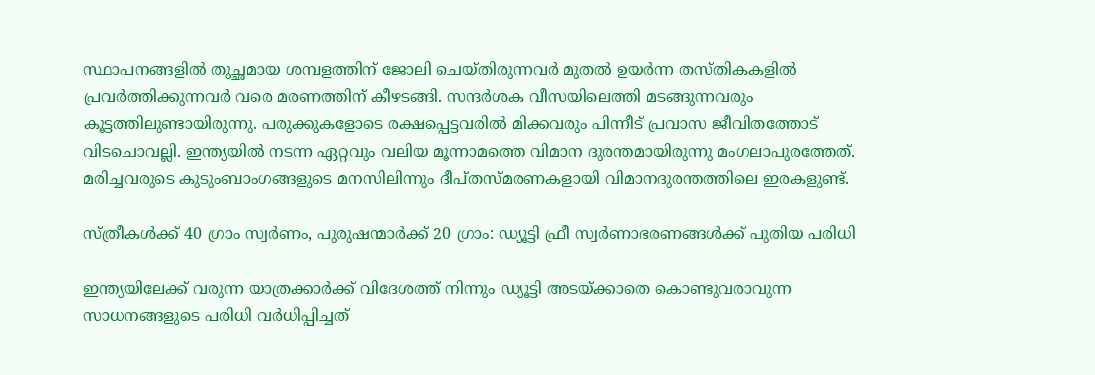സ്ഥാപനങ്ങളിൽ തുച്ഛമായ ശമ്പളത്തിന് ജോലി ചെയ്തിരുന്നവർ മുതൽ ഉയർന്ന തസ്തികകളിൽ പ്രവർത്തിക്കുന്നവർ വരെ മരണത്തിന് കീഴടങ്ങി. സന്ദർശക വീസയിലെത്തി മടങ്ങുന്നവരും കൂട്ടത്തിലുണ്ടായിരുന്നു. പരുക്കുകളോടെ രക്ഷപ്പെട്ടവരിൽ മിക്കവരും പിന്നീട് പ്രവാസ ജീവിതത്തോട് വിടചൊവല്ലി. ഇന്ത്യയിൽ നടന്ന ഏറ്റവും വലിയ മൂന്നാമത്തെ വിമാന ദുരന്തമായിരുന്നു മംഗലാപുരത്തേത്. മരിച്ചവരുടെ കുടുംബാംഗങ്ങളുടെ മനസിലിന്നും ദീപ്തസ്മരണകളായി വിമാനദുരന്തത്തിലെ ഇരകളുണ്ട്.

സ്ത്രീകൾക്ക് 40 ഗ്രാം സ്വർണം, പുരുഷന്മാർക്ക് 20 ഗ്രാം: ഡ്യൂട്ടി ഫ്രീ സ്വർണാഭരണങ്ങള്‍ക്ക് പുതിയ പരിധി

ഇന്ത്യയിലേക്ക് വരുന്ന യാത്രക്കാർക്ക് വിദേശത്ത് നിന്നും ഡ്യൂട്ടി അടയ്ക്കാതെ കൊണ്ടുവരാവുന്ന സാധനങ്ങളുടെ പരിധി വർധിപ്പിച്ചത്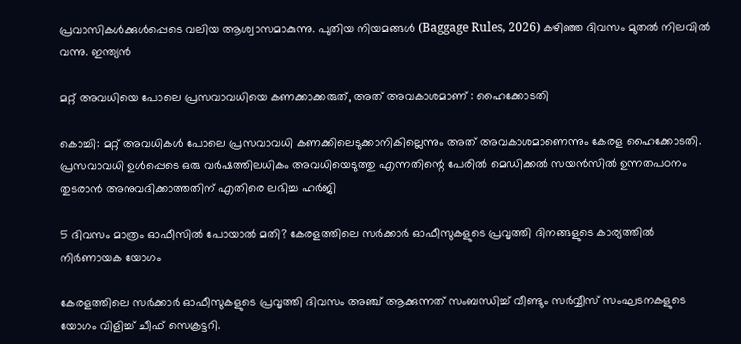പ്രവാസികള്‍ക്കുള്‍പ്പെടെ വലിയ ആശ്വാസമാകുന്നു. പുതിയ നിയമങ്ങൾ (Baggage Rules, 2026) കഴിഞ്ഞ ദിവസം മുതൽ നിലവിൽ വന്നു. ഇന്ത്യൻ

മറ്റ് അവധിയെ പോലെ പ്രസവാവധിയെ കണക്കാക്കരുത്, അത് അവകാശമാണ് : ഹൈക്കോടതി

കൊച്ചി: മറ്റ് അവധികൾ പോലെ പ്രസവാവധി കണക്കിലെടുക്കാനികില്ലെന്നും അത് അവകാശമാണെന്നും കേരള ഹൈക്കോടതി. പ്രസവാവധി ഉൾപ്പെടെ ഒരു വർഷത്തിലധികം അവധിയെടുത്തു എന്നതിന്റെ പേരിൽ മെഡിക്കൽ സയൻസിൽ ഉന്നതപഠനം തുടരാൻ അനുവദിക്കാത്തതിന് എതിരെ ലഭിച്ച ഹർജി

5 ദിവസം മാത്രം ഓഫീസിൽ പോയാൽ മതി? കേരളത്തിലെ സർക്കാർ ഓഫീസുകളുടെ പ്രവൃത്തി ദിനങ്ങളുടെ കാര്യത്തിൽ നിർണായക യോഗം

കേരളത്തിലെ സർക്കാർ ഓഫീസുകളുടെ പ്രവൃത്തി ദിവസം അഞ്ച് ആക്കുന്നത് സംബന്ധിച്ച് വീണ്ടും സർവ്വീസ് സംഘടനകളുടെ യോഗം വിളിച്ച് ചീഫ് സെക്രട്ടറി.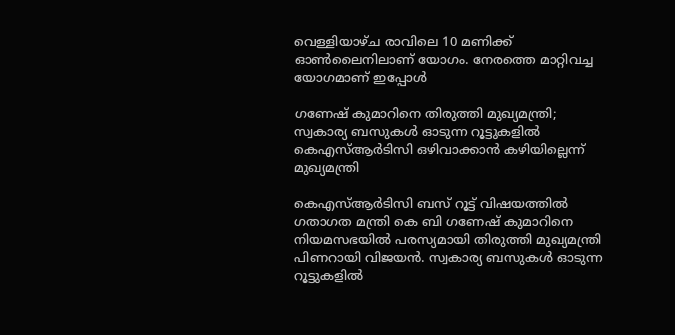വെള്ളിയാഴ്ച രാവിലെ 10 മണിക്ക് ഓണ്‍ലൈനിലാണ് യോഗം. നേരത്തെ മാറ്റിവച്ച യോഗമാണ് ഇപ്പോൾ

ഗണേഷ് കുമാറിനെ തിരുത്തി മുഖ്യമന്ത്രി; സ്വകാര്യ ബസുകൾ ഓടുന്ന റൂട്ടുകളിൽ കെഎസ്ആർടിസി ഒഴിവാക്കാൻ കഴിയില്ലെന്ന് മുഖ്യമന്ത്രി

കെഎസ്ആർടിസി ബസ് റൂട്ട് വിഷയത്തിൽ ഗതാഗത മന്ത്രി കെ ബി ഗണേഷ് കുമാറിനെ നിയമസഭയിൽ പരസ്യമായി തിരുത്തി മുഖ്യമന്ത്രി പിണറായി വിജയൻ. സ്വകാര്യ ബസുകൾ ഓടുന്ന റൂട്ടുകളിൽ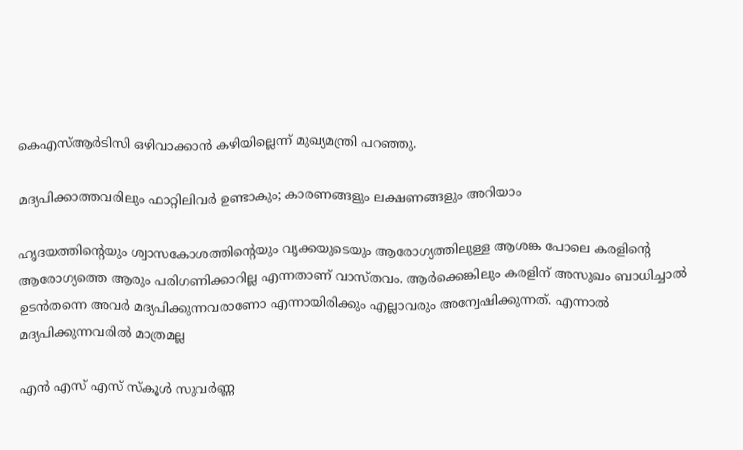കെഎസ്ആർടിസി ഒഴിവാക്കാൻ കഴിയില്ലെന്ന് മുഖ്യമന്ത്രി പറഞ്ഞു.

മദ്യപിക്കാത്തവരിലും ഫാറ്റിലിവര്‍ ഉണ്ടാകും; കാരണങ്ങളും ലക്ഷണങ്ങളും അറിയാം

ഹൃദയത്തിന്റെയും ശ്വാസകോശത്തിന്റെയും വൃക്കയുടെയും ആരോഗ്യത്തിലുള്ള ആശങ്ക പോലെ കരളിന്റെ ആരോഗ്യത്തെ ആരും പരിഗണിക്കാറില്ല എന്നതാണ് വാസ്തവം. ആര്‍ക്കെങ്കിലും കരളിന് അസുഖം ബാധിച്ചാല്‍ ഉടന്‍തന്നെ അവര്‍ മദ്യപിക്കുന്നവരാണോ എന്നായിരിക്കും എല്ലാവരും അന്വേഷിക്കുന്നത്. എന്നാല്‍ മദ്യപിക്കുന്നവരില്‍ മാത്രമല്ല

എൻ എസ് എസ് സ്കൂൾ സുവർണ്ണ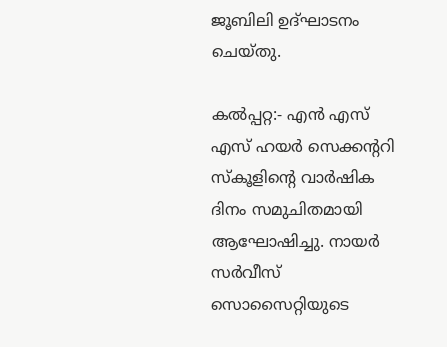ജൂബിലി ഉദ്ഘാടനം ചെയ്തു.

കൽപ്പറ്റ:- എൻ എസ് എസ് ഹയർ സെക്കന്ററി സ്കൂളിന്റെ വാർഷിക ദിനം സമുചിതമായി ആഘോഷിച്ചു. നായർ സർവീസ് സൊസൈറ്റിയുടെ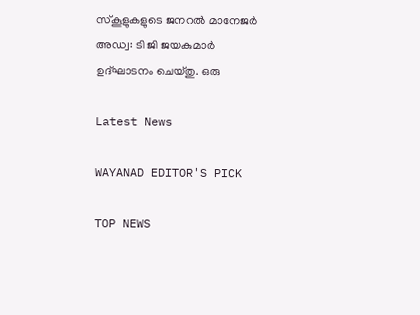സ്കൂളുകളുടെ ജനറൽ മാനേജർ അഡ്വ: ടി ജി ജയകുമാർ ഉദ്ഘാടനം ചെയ്തു. ഒരു

Latest News

WAYANAD EDITOR'S PICK

TOP NEWS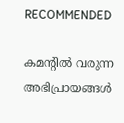RECOMMENDED

കമന്റിൽ വരുന്ന അഭിപ്രായങ്ങൾ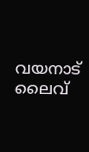വയനാട് ലൈവ്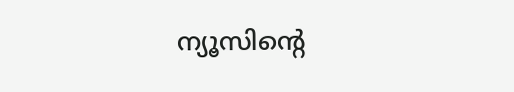ന്യൂസിന്റെ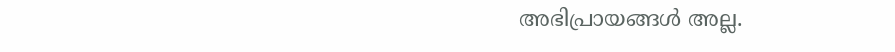അഭിപ്രായങ്ങൾ അല്ല.